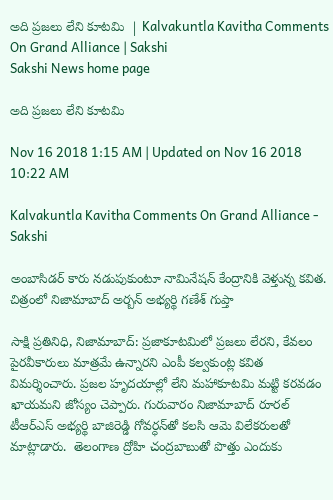అది ప్రజలు లేని కూటమి  | Kalvakuntla Kavitha Comments On Grand Alliance | Sakshi
Sakshi News home page

అది ప్రజలు లేని కూటమి

Nov 16 2018 1:15 AM | Updated on Nov 16 2018 10:22 AM

Kalvakuntla Kavitha Comments On Grand Alliance - Sakshi

అంబాసిడర్‌ కారు నడుపుకుంటూ నామినేషన్‌ కేంద్రానికి వెళ్తున్న కవిత.  చిత్రంలో నిజామాబాద్‌ అర్బన్‌ అభ్యర్థి గణేశ్‌ గుప్తా

సాక్షి ప్రతినిధి, నిజామాబాద్‌: ప్రజాకూటమిలో ప్రజలు లేరని, కేవలం పైరవీకారులు మాత్రమే ఉన్నారని ఎంపీ కల్వకుంట్ల కవిత విమర్శించారు. ప్రజల హృదయాల్లో లేని మహాకూటమి మట్టి కరవడం ఖాయమని జోస్యం చెప్పారు. గురువారం నిజామాబాద్‌ రూరల్‌ టీఆర్‌ఎస్‌ అభ్యర్థి బాజిరెడ్డి గోవర్ధన్‌తో కలసి ఆమె విలేకరులతో మాట్లాడారు.  తెలంగాణ ద్రోహి చంద్రబాబుతో పొత్తు ఎందుకు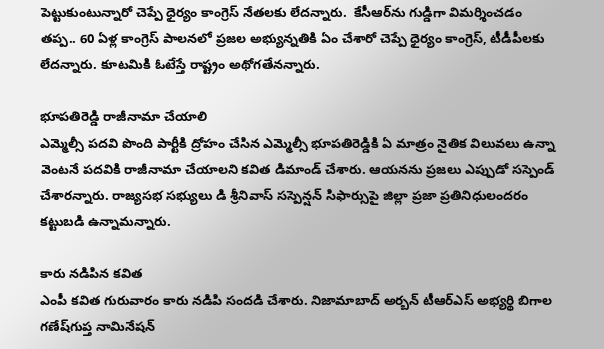పెట్టుకుంటున్నారో చెప్పే ధైర్యం కాంగ్రెస్‌ నేతలకు లేదన్నారు.  కేసీఆర్‌ను గుడ్డిగా విమర్శించడం తప్ప.. 60 ఏళ్ల కాంగ్రెస్‌ పాలనలో ప్రజల అభ్యున్నతికి ఏం చేశారో చెప్పే ధైర్యం కాంగ్రెస్, టీడీపీలకు లేదన్నారు. కూటమికి ఓటేస్తే రాష్ట్రం అథోగతేనన్నారు.

భూపతిరెడ్డి రాజీనామా చేయాలి
ఎమ్మెల్సీ పదవి పొంది పార్టీకి ద్రోహం చేసిన ఎమ్మెల్సీ భూపతిరెడ్డికి ఏ మాత్రం నైతిక విలువలు ఉన్నా వెంటనే పదవికి రాజీనామా చేయాలని కవిత డిమాండ్‌ చేశారు. ఆయనను ప్రజలు ఎప్పుడో సస్పెండ్‌ చేశారన్నారు. రాజ్యసభ సభ్యులు డి శ్రీనివాస్‌ సస్పెన్షన్‌ సిఫార్సుపై జిల్లా ప్రజా ప్రతినిధులందరం కట్టుబడి ఉన్నామన్నారు.

కారు నడిపిన కవిత
ఎంపీ కవిత గురువారం కారు నడిపి సందడి చేశారు. నిజామాబాద్‌ అర్బన్‌ టీఆర్‌ఎస్‌ అభ్యర్థి బిగాల గణేష్‌గుప్త నామినేషన్‌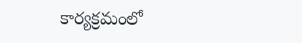కార్యక్రమంలో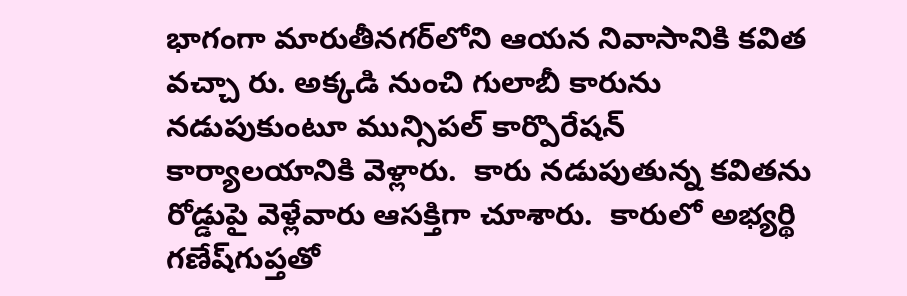భాగంగా మారుతీనగర్‌లోని ఆయన నివాసానికి కవిత వచ్చా రు. అక్కడి నుంచి గులాబీ కారును నడుపుకుంటూ మున్సిపల్‌ కార్పొరేషన్‌ కార్యాలయానికి వెళ్లారు.  కారు నడుపుతున్న కవితను రోడ్డుపై వెళ్లేవారు ఆసక్తిగా చూశారు.  కారులో అభ్యర్థి గణేష్‌గుప్తతో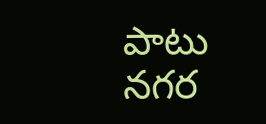పాటు నగర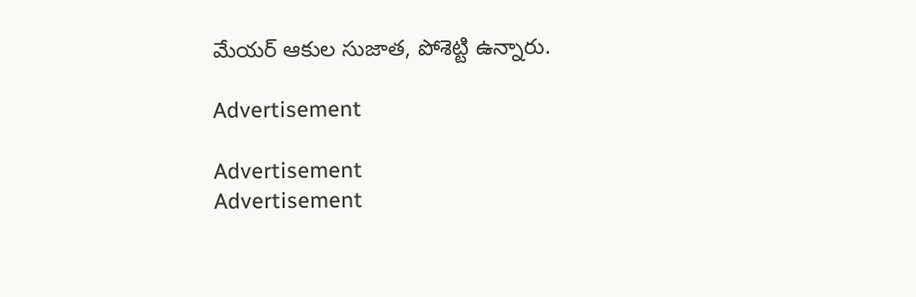మేయర్‌ ఆకుల సుజాత, పోశెట్టి ఉన్నారు.

Advertisement

Advertisement
Advertisement